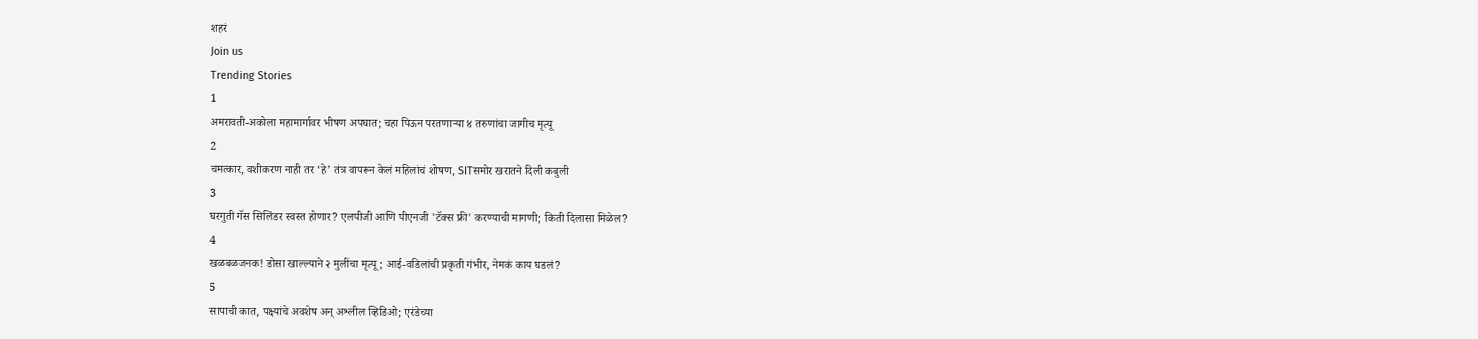शहरं
Join us
Trending Stories
1
अमरावती-अकोला महामार्गावर भीषण अपघात; चहा पिऊन परतणाऱ्या ४ तरुणांचा जागीच मृत्यू
2
चमत्कार, वशीकरण नाही तर ‘हे’ तंत्र वापरून केलं महिलांचं शोषण, SITसमोर खरातने दिली कबुली
3
घरगुती गॅस सिलिंडर स्वस्त होणार? एलपीजी आणि पीएनजी 'टॅक्स फ्री' करण्याची मागणी; किती दिलासा मिळेल?
4
खळबळजनक! डोसा खाल्ल्याने २ मुलींचा मृत्यू; आई-वडिलांची प्रकृती गंभीर, नेमकं काय घडलं?
5
सापाची कात, पक्ष्यांचे अवशेष अन् अश्लील व्हिडिओ; एरंडेच्या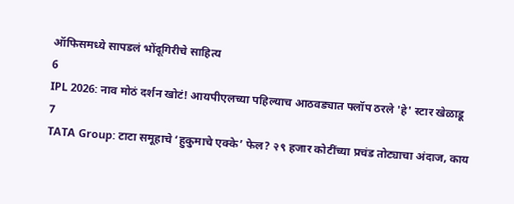ऑफिसमध्ये सापडलं भोंदूगिरीचे साहित्य
6
IPL 2026: नाव मोठं दर्शन खोटं! आयपीएलच्या पहिल्याच आठवड्यात फ्लॉप ठरले 'हे' स्टार खेळाडू
7
TATA Group: टाटा समूहाचे ‘हुकुमाचे एक्के’ फेल? २९ हजार कोटींच्या प्रचंड तोट्याचा अंदाज, काय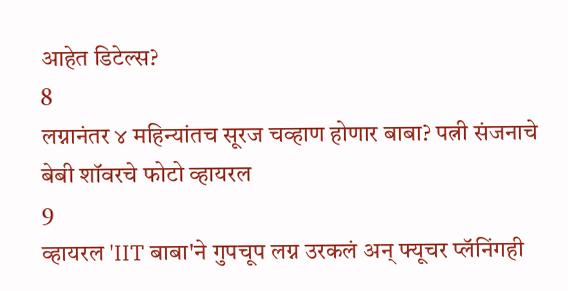आहेत डिटेल्स?
8
लग्नानंतर ४ महिन्यांतच सूरज चव्हाण होणार बाबा? पत्नी संजनाचे बेबी शॉवरचे फोटो व्हायरल
9
व्हायरल 'IIT बाबा'ने गुपचूप लग्न उरकलं अन् फ्यूचर प्लॅनिंगही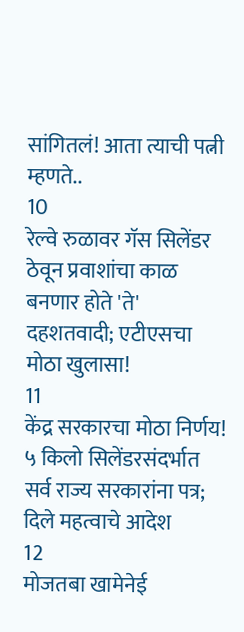सांगितलं! आता त्याची पत्नी म्हणते..
10
रेल्वे रुळावर गॅस सिलेंडर ठेवून प्रवाशांचा काळ बनणार होते 'ते' दहशतवादी; एटीएसचा मोठा खुलासा!
11
केंद्र सरकारचा मोठा निर्णय! ५ किलो सिलेंडरसंदर्भात सर्व राज्य सरकारांना पत्र; दिले महत्वाचे आदेश
12
मोजतबा खामेनेई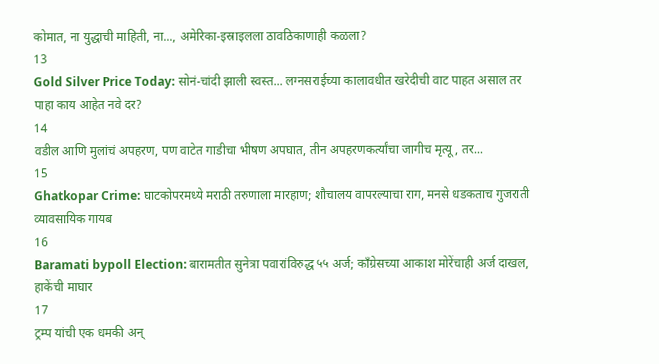कोमात, ना युद्धाची माहिती, ना..., अमेरिका-इस्राइलला ठावठिकाणाही कळला?
13
Gold Silver Price Today: सोनं-चांदी झाली स्वस्त... लग्नसराईच्या कालावधीत खरेदीची वाट पाहत असाल तर पाहा काय आहेत नवे दर?
14
वडील आणि मुलांचं अपहरण, पण वाटेत गाडीचा भीषण अपघात, तीन अपहरणकर्त्यांचा जागीच मृत्यू, तर...
15
Ghatkopar Crime: घाटकोपरमध्ये मराठी तरुणाला मारहाण; शौचालय वापरल्याचा राग, मनसे धडकताच गुजराती व्यावसायिक गायब
16
Baramati bypoll Election: बारामतीत सुनेत्रा पवारांविरुद्ध ५५ अर्ज; काँग्रेसच्या आकाश मोरेंचाही अर्ज दाखल, हाकेंची माघार
17
ट्रम्प यांची एक धमकी अन्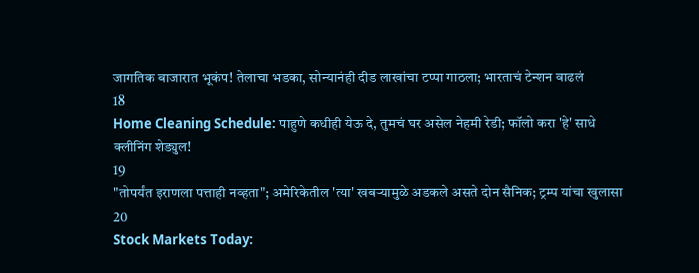जागतिक बाजारात भूकंप! तेलाचा भडका, सोन्यानंही दीड लाखांचा टप्पा गाठला; भारताचं टेन्शन वाढलं
18
Home Cleaning Schedule: पाहुणे कधीही येऊ दे, तुमचं घर असेल नेहमी रेडी; फॉलो करा 'हे' साधे क्लीनिंग शेड्युल!
19
"तोपर्यंत इराणला पत्ताही नव्हता"; अमेरिकेतील 'त्या' खबऱ्यामुळे अडकले असते दोन सैनिक; ट्रम्प यांचा खुलासा
20
Stock Markets Today: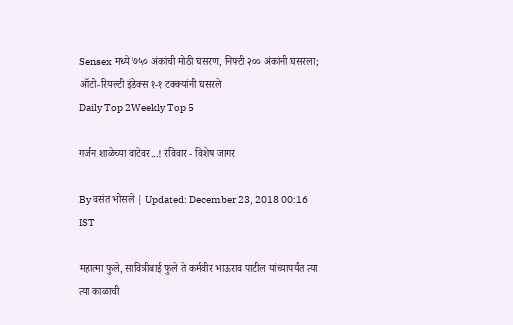Sensex मध्ये ७५० अंकांची मोठी घसरण, निफ्टी २०० अंकांनी घसरला; ऑटो-रियल्टी इंडेक्स १-१ टक्क्यांनी घसरले
Daily Top 2Weekly Top 5

गर्जन शाळेच्या वाटेवर...! रविवार - विशेष जागर

By वसंत भोसले | Updated: December 23, 2018 00:16 IST

महात्मा फुले, सावित्रीबाई फुले ते कर्मवीर भाऊराव पाटील यांच्यापर्यंत त्या त्या काळाची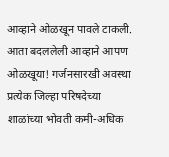आव्हाने ओळखून पावले टाकली. आता बदललेली आव्हाने आपण ओळखूया! गर्जनसारखी अवस्था प्रत्येक जिल्हा परिषदेच्या शाळांच्या भोवती कमी-अधिक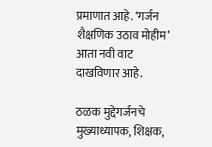प्रमाणात आहे. ‘गर्जन शैक्षणिक उठाव मोहीम’ आता नवी वाट दाखविणार आहे.

ठळक मुद्देगर्जनचे मुख्याध्यापक, शिक्षक,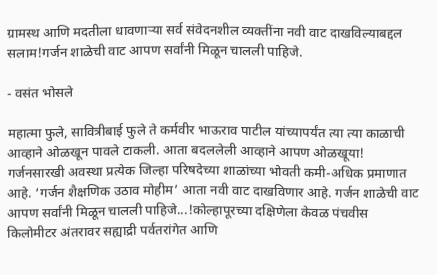ग्रामस्थ आणि मदतीला धावणाऱ्या सर्व संवेदनशील व्यक्तींना नवी वाट दाखविल्याबद्दल सलाम!गर्जन शाळेची वाट आपण सर्वांनी मिळून चालली पाहिजे.

- वसंत भोसले

महात्मा फुले, सावित्रीबाई फुले ते कर्मवीर भाऊराव पाटील यांच्यापर्यंत त्या त्या काळाची आव्हाने ओळखून पावले टाकली. आता बदललेली आव्हाने आपण ओळखूया! गर्जनसारखी अवस्था प्रत्येक जिल्हा परिषदेच्या शाळांच्या भोवती कमी-अधिक प्रमाणात आहे. ‘गर्जन शैक्षणिक उठाव मोहीम’ आता नवी वाट दाखविणार आहे. गर्जन शाळेची वाट आपण सर्वांनी मिळून चालली पाहिजे...!कोल्हापूरच्या दक्षिणेला केवळ पंचवीस किलोमीटर अंतरावर सह्याद्री पर्वतरांगेत आणि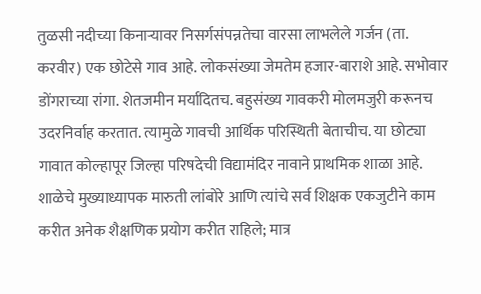तुळसी नदीच्या किनाऱ्यावर निसर्गसंपन्नतेचा वारसा लाभलेले गर्जन (ता. करवीर) एक छोटेसे गाव आहे. लोकसंख्या जेमतेम हजार-बाराशे आहे. सभोवार डोंगराच्या रांगा. शेतजमीन मर्यादितच. बहुसंख्य गावकरी मोलमजुरी करूनच उदरनिर्वाह करतात. त्यामुळे गावची आर्थिक परिस्थिती बेताचीच. या छोट्या गावात कोल्हापूर जिल्हा परिषदेची विद्यामंदिर नावाने प्राथमिक शाळा आहे. शाळेचे मुख्याध्यापक मारुती लांबोरे आणि त्यांचे सर्व शिक्षक एकजुटीने काम करीत अनेक शैक्षणिक प्रयोग करीत राहिले; मात्र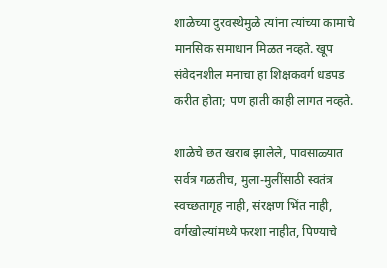शाळेच्या दुरवस्थेमुळे त्यांना त्यांच्या कामाचे मानसिक समाधान मिळत नव्हते. खूप संवेदनशील मनाचा हा शिक्षकवर्ग धडपड करीत होता; पण हाती काही लागत नव्हते.

शाळेचे छत खराब झालेले, पावसाळ्यात सर्वत्र गळतीच, मुला-मुलींसाठी स्वतंत्र स्वच्छतागृह नाही, संरक्षण भिंत नाही, वर्गखोल्यांमध्ये फरशा नाहीत, पिण्याचे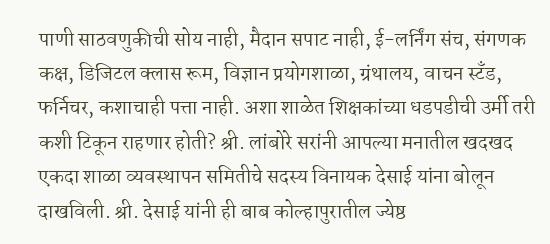पाणी साठवणुकीची सोय नाही, मैदान सपाट नाही, ई-लर्निंग संच, संगणक कक्ष, डिजिटल क्लास रूम, विज्ञान प्रयोगशाळा, ग्रंथालय, वाचन स्टँड, फर्निचर, कशाचाही पत्ता नाही. अशा शाळेत शिक्षकांच्या धडपडीची उर्मी तरी कशी टिकून राहणार होती? श्री. लांबोरे सरांनी आपल्या मनातील खदखद एकदा शाळा व्यवस्थापन समितीचे सदस्य विनायक देसाई यांना बोलून दाखविली. श्री. देसाई यांनी ही बाब कोल्हापुरातील ज्येष्ठ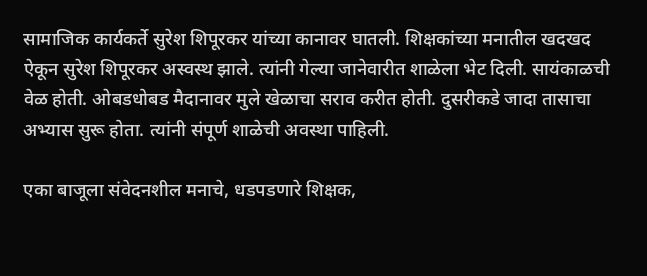सामाजिक कार्यकर्ते सुरेश शिपूरकर यांच्या कानावर घातली. शिक्षकांच्या मनातील खदखद ऐकून सुरेश शिपूरकर अस्वस्थ झाले. त्यांनी गेल्या जानेवारीत शाळेला भेट दिली. सायंकाळची वेळ होती. ओबडधोबड मैदानावर मुले खेळाचा सराव करीत होती. दुसरीकडे जादा तासाचा अभ्यास सुरू होता. त्यांनी संपूर्ण शाळेची अवस्था पाहिली.

एका बाजूला संवेदनशील मनाचे, धडपडणारे शिक्षक,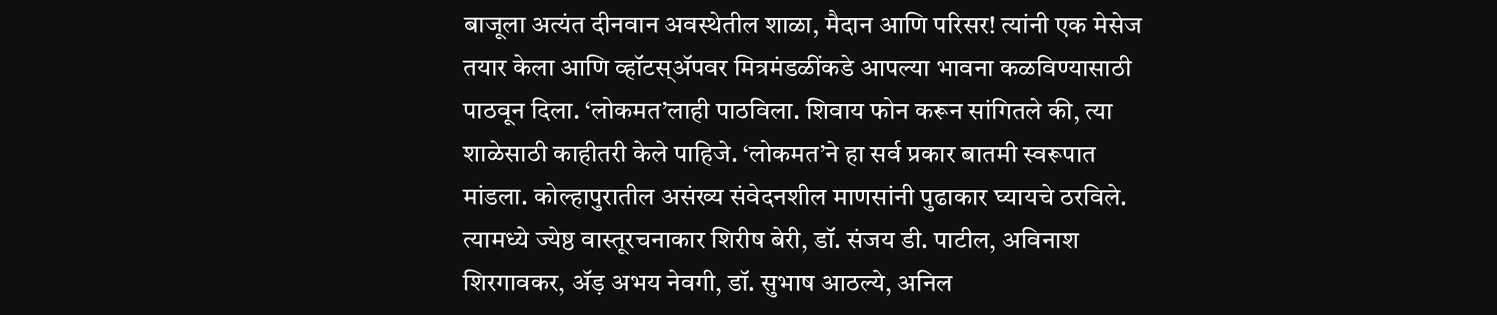बाजूला अत्यंत दीनवान अवस्थेतील शाळा, मैदान आणि परिसर! त्यांनी एक मेसेज तयार केला आणि व्हॉटस्अ‍ॅपवर मित्रमंडळींकडे आपल्या भावना कळविण्यासाठी पाठवून दिला. ‘लोकमत’लाही पाठविला. शिवाय फोन करून सांगितले की, त्या शाळेसाठी काहीतरी केले पाहिजे. ‘लोकमत’ने हा सर्व प्रकार बातमी स्वरूपात मांडला. कोल्हापुरातील असंख्य संवेदनशील माणसांनी पुढाकार घ्यायचे ठरविले. त्यामध्ये ज्येष्ठ वास्तूरचनाकार शिरीष बेरी, डॉ. संजय डी. पाटील, अविनाश शिरगावकर, अ‍ॅड़ अभय नेवगी, डॉ. सुभाष आठल्ये, अनिल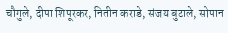चौगुले, दीपा शिपूरकर, नितीन कराडे, संजय बुटाले, सोपान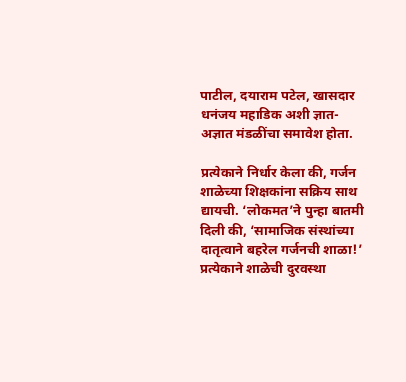पाटील, दयाराम पटेल, खासदार धनंजय महाडिक अशी ज्ञात-अज्ञात मंडळींचा समावेश होता.

प्रत्येकाने निर्धार केला की, गर्जन शाळेच्या शिक्षकांना सक्रिय साथ द्यायची. ‘लोकमत’ने पुन्हा बातमी दिली की, ‘सामाजिक संस्थांच्या दातृत्वाने बहरेल गर्जनची शाळा!’ प्रत्येकाने शाळेची दुरवस्था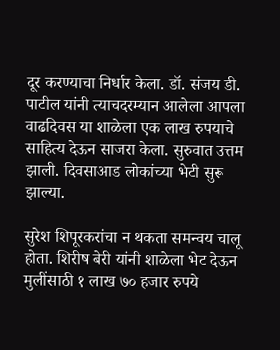दूर करण्याचा निर्धार केला. डॉ. संजय डी. पाटील यांनी त्याचदरम्यान आलेला आपला वाढदिवस या शाळेला एक लाख रुपयाचे साहित्य देऊन साजरा केला. सुरुवात उत्तम झाली. दिवसाआड लोकांच्या भेटी सुरू झाल्या.

सुरेश शिपूरकरांचा न थकता समन्वय चालू होता. शिरीष बेरी यांनी शाळेला भेट देऊन मुलींसाठी १ लाख ७० हजार रुपये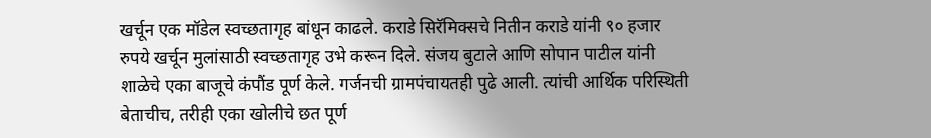खर्चून एक मॉडेल स्वच्छतागृह बांधून काढले. कराडे सिरॅमिक्सचे नितीन कराडे यांनी ९० हजार रुपये खर्चून मुलांसाठी स्वच्छतागृह उभे करून दिले. संजय बुटाले आणि सोपान पाटील यांनी शाळेचे एका बाजूचे कंपौंड पूर्ण केले. गर्जनची ग्रामपंचायतही पुढे आली. त्यांची आर्थिक परिस्थिती बेताचीच, तरीही एका खोलीचे छत पूर्ण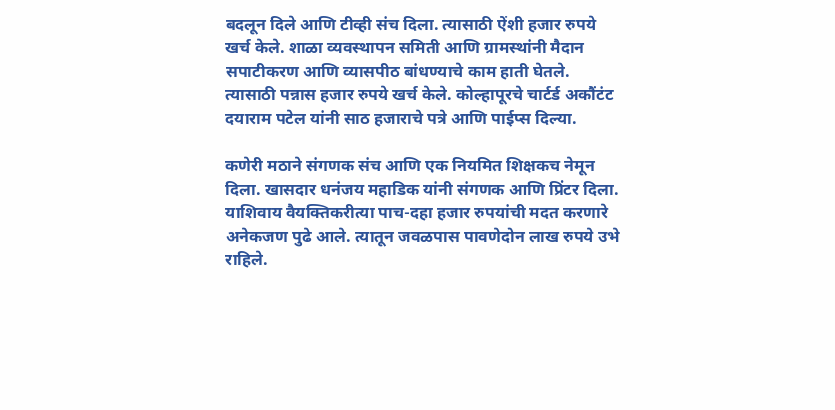बदलून दिले आणि टीव्ही संच दिला. त्यासाठी ऐंशी हजार रुपये खर्च केले. शाळा व्यवस्थापन समिती आणि ग्रामस्थांनी मैदान सपाटीकरण आणि व्यासपीठ बांधण्याचे काम हाती घेतले. त्यासाठी पन्नास हजार रुपये खर्च केले. कोल्हापूरचे चार्टर्ड अकौंटंट दयाराम पटेल यांनी साठ हजाराचे पत्रे आणि पाईप्स दिल्या.

कणेरी मठाने संगणक संच आणि एक नियमित शिक्षकच नेमून दिला. खासदार धनंजय महाडिक यांनी संगणक आणि प्रिंटर दिला. याशिवाय वैयक्तिकरीत्या पाच-दहा हजार रुपयांची मदत करणारे अनेकजण पुढे आले. त्यातून जवळपास पावणेदोन लाख रुपये उभे राहिले.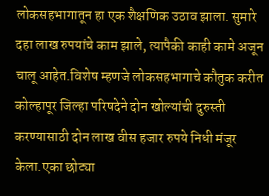लोकसहभागातून हा एक शैक्षणिक उठाव झाला. सुमारे दहा लाख रुपयांचे काम झाले, त्यापैकी काही कामे अजून चालू आहेत.विशेष म्हणजे लोकसहभागाचे कौतुक करीत कोल्हापूर जिल्हा परिषदेने दोन खोल्यांची दुरुस्ती करण्यासाठी दोन लाख वीस हजार रुपये निधी मंजूर केला.एका छोट्या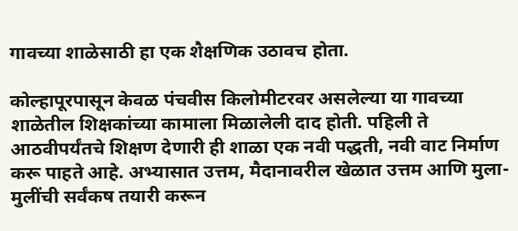गावच्या शाळेसाठी हा एक शैक्षणिक उठावच होता.

कोल्हापूरपासून केवळ पंचवीस किलोमीटरवर असलेल्या या गावच्या शाळेतील शिक्षकांच्या कामाला मिळालेली दाद होती. पहिली ते आठवीपर्यंतचे शिक्षण देणारी ही शाळा एक नवी पद्धती, नवी वाट निर्माण करू पाहते आहे. अभ्यासात उत्तम, मैदानावरील खेळात उत्तम आणि मुला-मुलींची सर्वंकष तयारी करून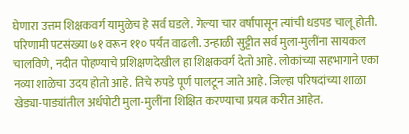घेणारा उत्तम शिक्षकवर्ग यामुळेच हे सर्व घडले. गेल्या चार वर्षांपासून त्यांची धडपड चालू होती. परिणामी पटसंख्या ७१ वरून ११० पर्यंत वाढली. उन्हाळी सुट्टीत सर्व मुला-मुलींना सायकल चालविणे, नदीत पोहण्याचे प्रशिक्षणदेखील हा शिक्षकवर्ग देतो आहे. लोकांच्या सहभागाने एका नव्या शाळेचा उदय होतो आहे. तिचे रुपडे पूर्ण पालटून जाते आहे. जिल्हा परिषदांच्या शाळा खेड्या-पाड्यांतील अर्धपोटी मुला-मुलींना शिक्षित करण्याचा प्रयत्न करीत आहेत.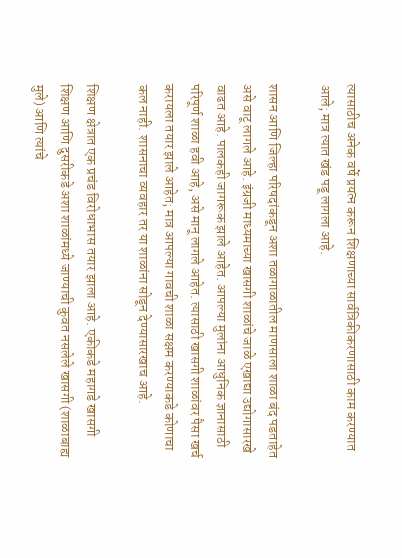त्यासाठीच अनेक वर्षे प्रयत्न करून शिक्षणाच्या सार्वत्रिकीकरणासाठी काम करण्यात आले; मात्र त्यात खंड पडू लागला आहे.

शासन आणि जिल्हा परिषदांकडून अशा तळागाळातील माणसाला शाळा बंद पडताहेत असे वाटू लागले आहे. इंग्रजी माध्यमाच्या खासगी शाळांचे जाळे एखाद्या उद्योगासारखे वाढत आहे. पालकही जागरूक झाले आहेत. आपल्या मुलांना आधुनिक ज्ञानासाठी परिपूर्ण शाळा हवी आहे, असे मानू लागले आहेत. त्यासाठी खासगी शाळांवर पैसा खर्च करायला तयार झाले आहेत; मात्र आपल्या गावची शाळा सक्षम करण्याकडे कोणाचा कल नाही. शासनाचा व्यवहार तर या शाळांना सोडून देण्यासारखाच आहे.

शिक्षण क्षेत्रात एक प्रचंड विरोधाभास तयार झाला आहे. एकीकडे महागडे खासगी शिक्षण आणि दुसरीकडे अशा शाळांमध्ये जाण्याची कुवत नसलेले खासगी (शाळाबाह्य मुले) आणि त्यांचे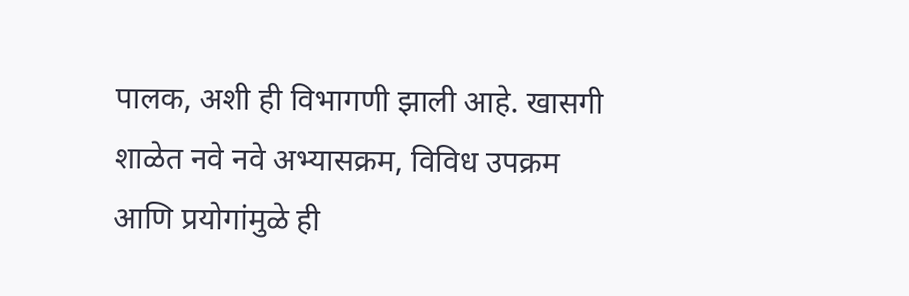पालक, अशी ही विभागणी झाली आहे. खासगी शाळेत नवे नवे अभ्यासक्रम, विविध उपक्रम आणि प्रयोगांमुळे ही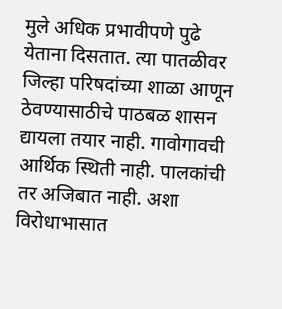मुले अधिक प्रभावीपणे पुढे येताना दिसतात. त्या पातळीवर जिल्हा परिषदांच्या शाळा आणून ठेवण्यासाठीचे पाठबळ शासन द्यायला तयार नाही. गावोगावची आर्थिक स्थिती नाही. पालकांची तर अजिबात नाही. अशा विरोधाभासात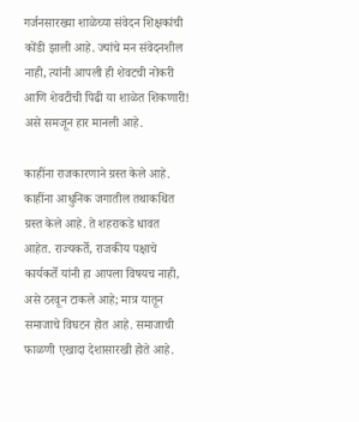गर्जनसारख्या शाळेच्या संवेदन शिक्षकांची कोंडी झाली आहे. ज्यांचे मन संवेदनशील नाही, त्यांनी आपली ही शेवटची नोकरी आणि शेवटीची पिढी या शाळेत शिकणारी! असे समजून हार मानली आहे.

काहींना राजकारणाने ग्रस्त केले आहे. काहींना आधुनिक जगातील तथाकथित ग्रस्त केले आहे. ते शहराकडे धावत आहेत. राज्यकर्ते, राजकीय पक्षाचे कार्यकर्ते यांनी हा आपला विषयच नाही, असे ठरवून टाकले आहे; मात्र यातून समाजाचे विघटन होत आहे. समाजाची फाळणी एखादा देशासारखी होते आहे.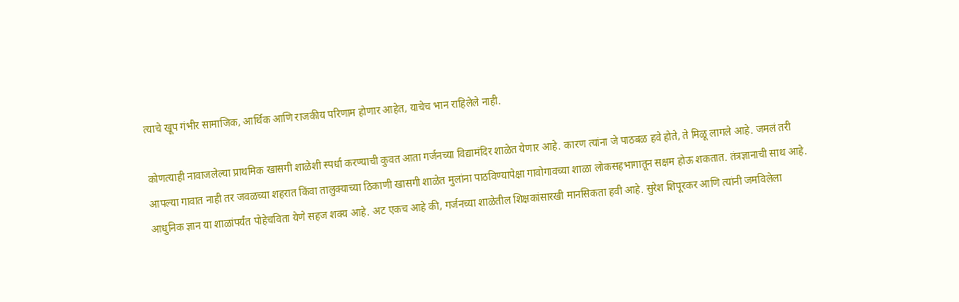त्याचे खूप गंभीर सामाजिक, आर्थिक आणि राजकीय परिणाम होणार आहेत, याचेच भान राहिलेले नाही.

कोणत्याही नावाजलेल्या प्राथमिक खासगी शाळेशी स्पर्धा करण्याची कुवत आता गर्जनच्या विद्यामंदिर शाळेत येणार आहे. कारण त्यांना जे पाठबळ हवे होते, ते मिळू लागले आहे. जमलं तरी आपल्या गावात नाही तर जवळच्या शहरात किंवा तालुक्याच्या ठिकाणी खासगी शाळेत मुलांना पाठविण्यापेक्षा गावोगावच्या शाळा लोकसहभागातून सक्षम होऊ शकतात. तंत्रज्ञानाची साथ आहे. आधुनिक ज्ञान या शाळांपर्यंत पोहेचविता येणे सहज शक्य आहे. अट एकच आहे की, गर्जनच्या शाळेतील शिक्षकांसारखी मानसिकता हवी आहे. सुरेश शिपूरकर आणि त्यांनी जमविलेला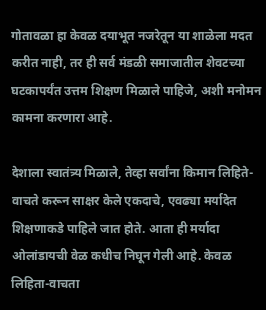गोतावळा हा केवळ दयाभूत नजरेतून या शाळेला मदत करीत नाही, तर ही सर्व मंडळी समाजातील शेवटच्या घटकापर्यंत उत्तम शिक्षण मिळाले पाहिजे, अशी मनोमन कामना करणारा आहे.

देशाला स्वातंत्र्य मिळाले, तेव्हा सर्वांना किमान लिहिते-वाचते करून साक्षर केले एकदाचे, एवढ्या मर्यादेत शिक्षणाकडे पाहिले जात होते. आता ही मर्यादा ओलांडायची वेळ कधीच निघून गेली आहे. केवळ लिहिता-वाचता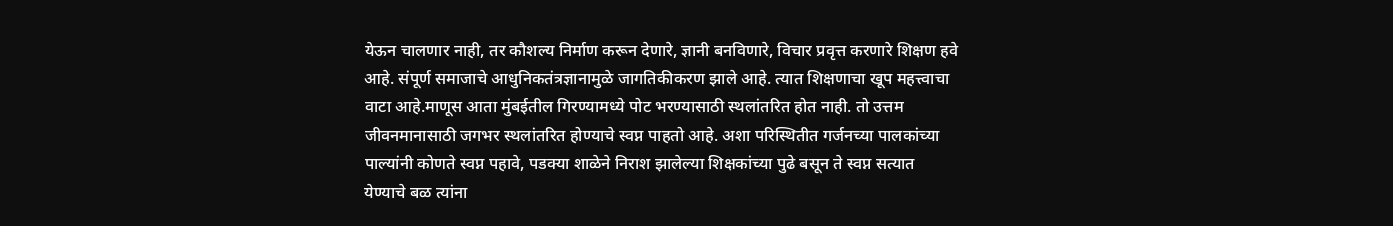येऊन चालणार नाही, तर कौशल्य निर्माण करून देणारे, ज्ञानी बनविणारे, विचार प्रवृत्त करणारे शिक्षण हवे आहे. संपूर्ण समाजाचे आधुनिकतंत्रज्ञानामुळे जागतिकीकरण झाले आहे. त्यात शिक्षणाचा खूप महत्त्वाचा वाटा आहे.माणूस आता मुंबईतील गिरण्यामध्ये पोट भरण्यासाठी स्थलांतरित होत नाही. तो उत्तम जीवनमानासाठी जगभर स्थलांतरित होण्याचे स्वप्न पाहतो आहे. अशा परिस्थितीत गर्जनच्या पालकांच्या पाल्यांनी कोणते स्वप्न पहावे, पडक्या शाळेने निराश झालेल्या शिक्षकांच्या पुढे बसून ते स्वप्न सत्यात येण्याचे बळ त्यांना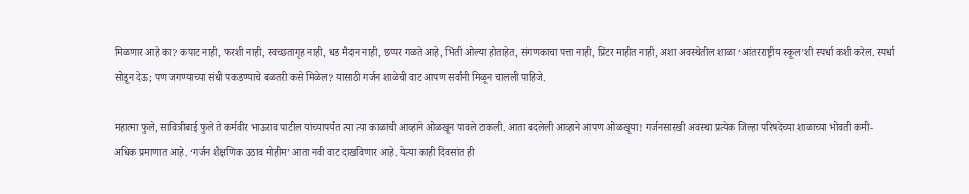मिळणार आहे का? कपाट नाही, फरशी नाही, स्वच्छतागृह नाही, धड मैदान नाही, छप्पर गळते आहे, भिंती ओल्या होताहेत, संगणकाचा पत्ता नाही, प्रिंटर माहीत नाही, अशा अवस्थेतील शाळा ‘आंतरराष्ट्रीय स्कूल’शी स्पर्धा कशी करेल. स्पर्धा सोडून देऊ; पण जगण्याच्या संधी पकडण्याचे बळतरी कसे मिळेल? यासाठी गर्जन शाळेची वाट आपण सर्वांनी मिळून चालली पाहिजे.

महात्मा फुले, सावित्रीबाई फुले ते कर्मवीर भाऊराव पाटील यांच्यापर्यंत त्या त्या काळाची आव्हाने ओळखून पावले टाकली. आता बदलेली आव्हाने आपण ओळखूया! गर्जनसारखी अवस्था प्रत्येक जिल्हा परिषदेच्या शाळाच्या भोवती कमी- अधिक प्रमाणात आहे. ‘गर्जन शैक्षणिक उठाव मोहीम’ आता नवी वाट दाखविणार आहे. येत्या काही दिवसांत ही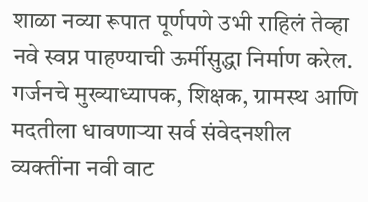शाळा नव्या रूपात पूर्णपणे उभी राहिलं तेव्हा नवे स्वप्न पाहण्याची ऊर्मीसुद्धा निर्माण करेल. गर्जनचे मुख्याध्यापक, शिक्षक, ग्रामस्थ आणि मदतीला धावणाऱ्या सर्व संवेदनशील व्यक्तींना नवी वाट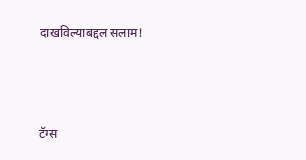दाखविल्याबद्दल सलाम!



टॅग्स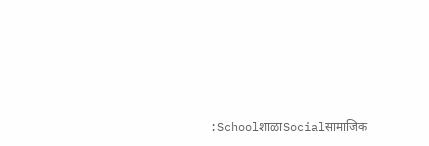:SchoolशाळाSocialसामाजिक